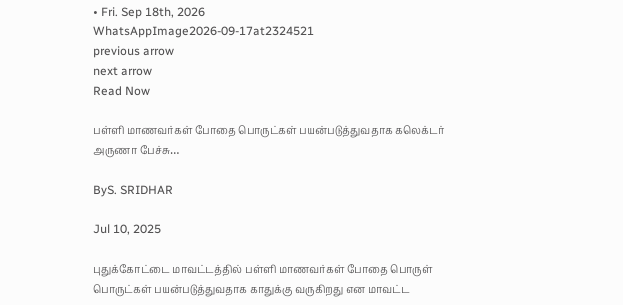• Fri. Sep 18th, 2026
WhatsAppImage2026-09-17at2324521
previous arrow
next arrow
Read Now

பள்ளி மாணவர்கள் போதை பொருட்கள் பயன்படுத்துவதாக கலெக்டர் அருணா பேச்சு…

ByS. SRIDHAR

Jul 10, 2025

புதுக்கோட்டை மாவட்டத்தில் பள்ளி மாணவர்கள் போதை பொருள் பொருட்கள் பயன்படுத்துவதாக காதுக்கு வருகிறது என மாவட்ட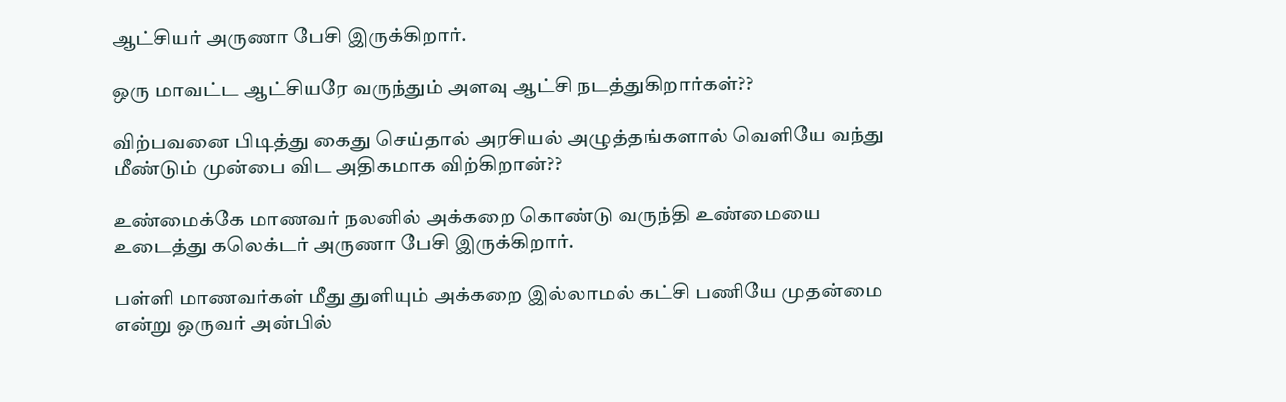ஆட்சியர் அருணா பேசி இருக்கிறார்.

ஒரு மாவட்ட ஆட்சியரே வருந்தும் அளவு ஆட்சி நடத்துகிறார்கள்??

விற்பவனை பிடித்து கைது செய்தால் அரசியல் அழுத்தங்களால் வெளியே வந்து மீண்டும் முன்பை விட அதிகமாக விற்கிறான்??

உண்மைக்கே மாணவர் நலனில் அக்கறை கொண்டு வருந்தி உண்மையை உடைத்து கலெக்டர் அருணா பேசி இருக்கிறார்.

பள்ளி மாணவர்கள் மீது துளியும் அக்கறை இல்லாமல் கட்சி பணியே முதன்மை என்று ஒருவர் அன்பில்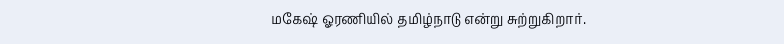மகேஷ் ஓரணியில் தமிழ்நாடு என்று சுற்றுகிறார்.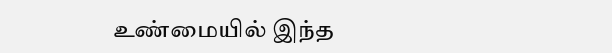உண்மையில் இந்த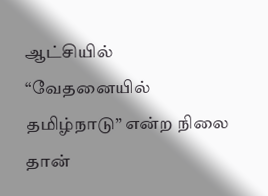ஆட்சியில் “வேதனையில் தமிழ்நாடு” என்ற நிலை தான்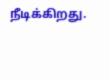நீடிக்கிறது.